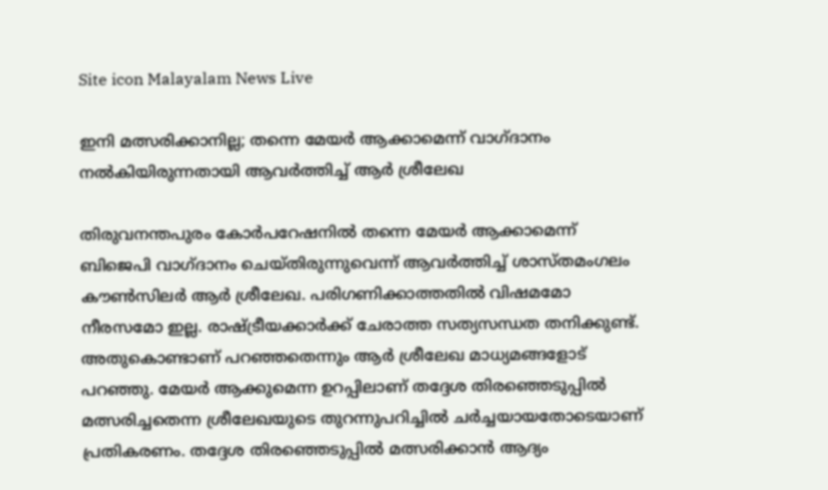Site icon Malayalam News Live

ഇനി മത്സരിക്കാനില്ല; തന്നെ മേയർ ആക്കാമെന്ന് വാഗ്ദാനം നൽകിയിരുന്നതായി ആവർത്തിച്ച് ആർ ശ്രീലേഖ

തിരുവനന്തപുരം കോർപറേഷനിൽ തന്നെ മേയര്‍ ആക്കാമെന്ന് ബിജെപി വാഗ്ദാനം ചെയ്തിരുന്നുവെന്ന് ആവര്‍ത്തിച്ച് ശാസ്തമംഗലം കൗണ്‍സിലര്‍ ആര്‍ ശ്രീലേഖ. പരിഗണിക്കാത്തതില്‍ വിഷമമോ നീരസമോ ഇല്ല. രാഷ്ട്രീയക്കാര്‍ക്ക് ചേരാത്ത സത്യസന്ധത തനിക്കുണ്ട്. അതുകൊണ്ടാണ് പറഞ്ഞതെന്നും ആര്‍ ശ്രീലേഖ മാധ്യമങ്ങളോട് പറഞ്ഞു. മേയര്‍ ആക്കുമെന്ന ഉറപ്പിലാണ് തദ്ദേശ തിരഞ്ഞെടുപ്പില്‍ മത്സരിച്ചതെന്ന ശ്രീലേഖയുടെ തുറന്നുപറിച്ചില്‍ ചര്‍ച്ചയായതോടെയാണ് പ്രതികരണം. തദ്ദേശ തിരഞ്ഞെടുപ്പിൽ മത്സരിക്കാൻ ആദ്യം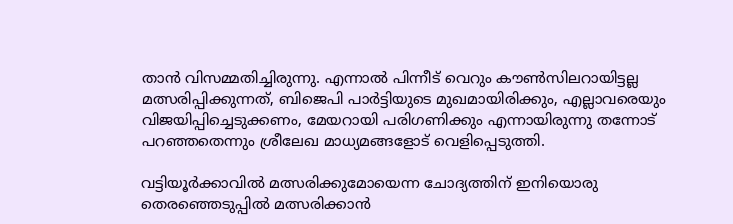താൻ വിസമ്മതിച്ചിരുന്നു. എന്നാൽ പിന്നീട് വെറും കൗണ്‍സിലറായിട്ടല്ല മത്സരിപ്പിക്കുന്നത്, ബിജെപി പാര്‍ട്ടിയുടെ മുഖമായിരിക്കും, എല്ലാവരെയും വിജയിപ്പിച്ചെടുക്കണം, മേയറായി പരിഗണിക്കും എന്നായിരുന്നു തന്നോട് പറഞ്ഞതെന്നും ശ്രീലേഖ മാധ്യമങ്ങളോട് വെളിപ്പെടുത്തി.

വട്ടിയൂര്‍ക്കാവില്‍ മത്സരിക്കുമോയെന്ന ചോദ്യത്തിന് ഇനിയൊരു തെരഞ്ഞെടുപ്പില്‍ മത്സരിക്കാന്‍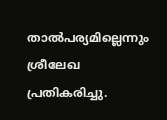താല്‍പര്യമില്ലെന്നും ശ്രീലേഖ പ്രതികരിച്ചു.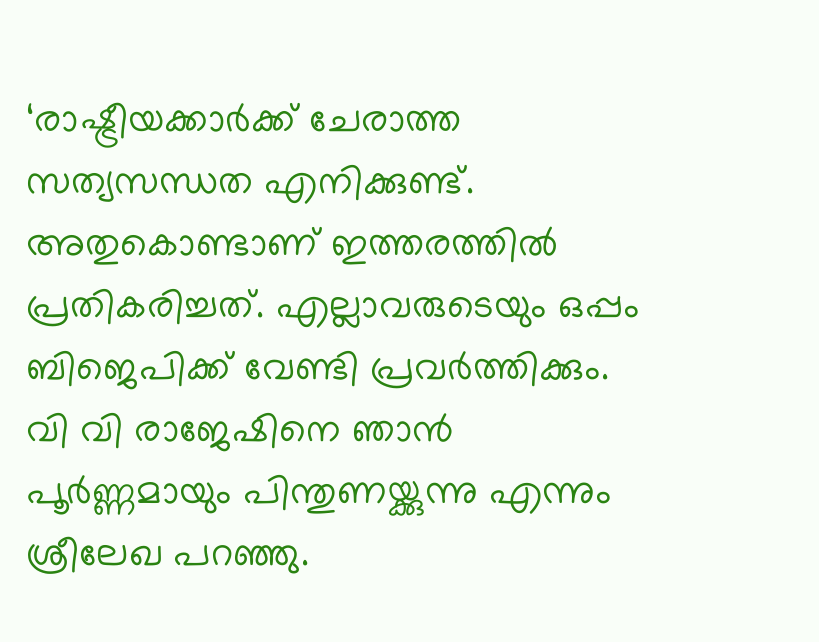‘രാഷ്ട്രീയക്കാര്‍ക്ക് ചേരാത്ത സത്യസന്ധത എനിക്കുണ്ട്. അതുകൊണ്ടാണ് ഇത്തരത്തില്‍ പ്രതികരിച്ചത്. എല്ലാവരുടെയും ഒപ്പം ബിജെപിക്ക് വേണ്ടി പ്രവര്‍ത്തിക്കും. വി വി രാജേഷിനെ ഞാന്‍ പൂര്‍ണ്ണമായും പിന്തുണയ്ക്കുന്നു എന്നും ശ്രീലേഖ പറഞ്ഞു.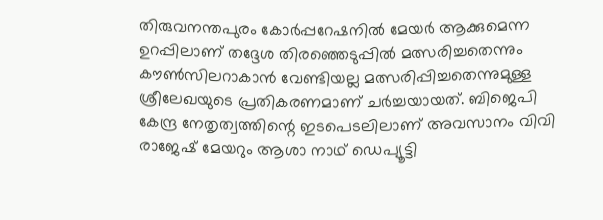തിരുവനന്തപുരം കോര്‍പ്പറേഷനില്‍ മേയര്‍ ആക്കുമെന്ന ഉറപ്പിലാണ് തദ്ദേശ തിരഞ്ഞെടുപ്പില്‍ മത്സരിച്ചതെന്നും കൗണ്‍സിലറാകാന്‍ വേണ്ടിയല്ല മത്സരിപ്പിച്ചതെന്നുമുള്ള ശ്രീലേഖയുടെ പ്രതികരണമാണ് ചര്‍ച്ചയായത്. ബിജെപി കേന്ദ്ര നേതൃത്വത്തിന്റെ ഇടപെടലിലാണ് അവസാനം വിവി രാജേഷ് മേയറും ആശാ നാഥ് ഡെപ്യൂട്ടി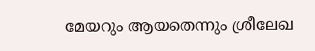മേയറും ആയതെന്നും ശ്രീലേഖ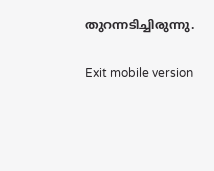തുറന്നടിച്ചിരുന്നു.

Exit mobile version